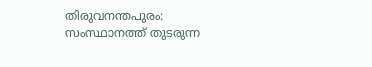തിരുവനന്തപുരം: സംസ്ഥാനത്ത് തുടരുന്ന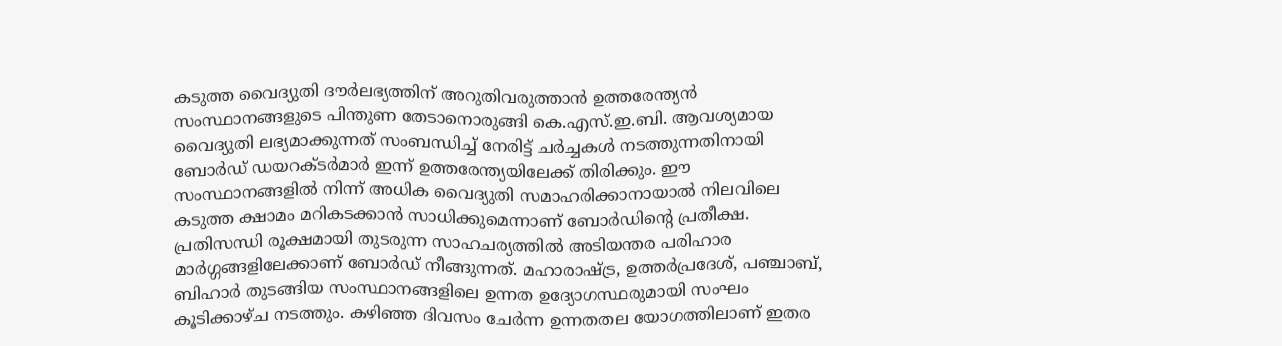കടുത്ത വൈദ്യുതി ദൗർലഭ്യത്തിന് അറുതിവരുത്താൻ ഉത്തരേന്ത്യൻ സംസ്ഥാനങ്ങളുടെ പിന്തുണ തേടാനൊരുങ്ങി കെ.എസ്.ഇ.ബി. ആവശ്യമായ വൈദ്യുതി ലഭ്യമാക്കുന്നത് സംബന്ധിച്ച് നേരിട്ട് ചർച്ചകൾ നടത്തുന്നതിനായി ബോർഡ് ഡയറക്ടർമാർ ഇന്ന് ഉത്തരേന്ത്യയിലേക്ക് തിരിക്കും. ഈ സംസ്ഥാനങ്ങളിൽ നിന്ന് അധിക വൈദ്യുതി സമാഹരിക്കാനായാൽ നിലവിലെ കടുത്ത ക്ഷാമം മറികടക്കാൻ സാധിക്കുമെന്നാണ് ബോർഡിന്റെ പ്രതീക്ഷ.
പ്രതിസന്ധി രൂക്ഷമായി തുടരുന്ന സാഹചര്യത്തിൽ അടിയന്തര പരിഹാര മാർഗ്ഗങ്ങളിലേക്കാണ് ബോർഡ് നീങ്ങുന്നത്. മഹാരാഷ്ട്ര, ഉത്തർപ്രദേശ്, പഞ്ചാബ്, ബിഹാർ തുടങ്ങിയ സംസ്ഥാനങ്ങളിലെ ഉന്നത ഉദ്യോഗസ്ഥരുമായി സംഘം കൂടിക്കാഴ്ച നടത്തും. കഴിഞ്ഞ ദിവസം ചേർന്ന ഉന്നതതല യോഗത്തിലാണ് ഇതര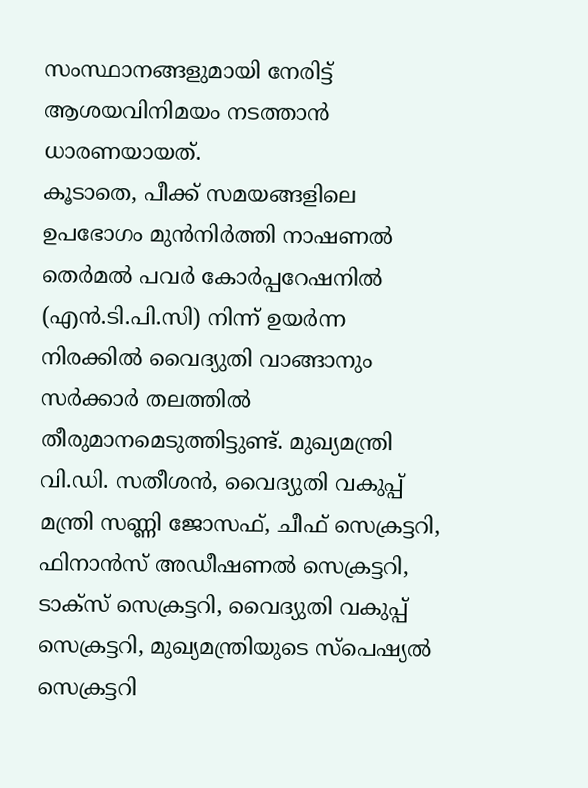സംസ്ഥാനങ്ങളുമായി നേരിട്ട് ആശയവിനിമയം നടത്താൻ ധാരണയായത്.
കൂടാതെ, പീക്ക് സമയങ്ങളിലെ ഉപഭോഗം മുൻനിർത്തി നാഷണൽ തെർമൽ പവർ കോർപ്പറേഷനിൽ (എൻ.ടി.പി.സി) നിന്ന് ഉയർന്ന നിരക്കിൽ വൈദ്യുതി വാങ്ങാനും സർക്കാർ തലത്തിൽ തീരുമാനമെടുത്തിട്ടുണ്ട്. മുഖ്യമന്ത്രി വി.ഡി. സതീശൻ, വൈദ്യുതി വകുപ്പ് മന്ത്രി സണ്ണി ജോസഫ്, ചീഫ് സെക്രട്ടറി, ഫിനാൻസ് അഡീഷണൽ സെക്രട്ടറി, ടാക്സ് സെക്രട്ടറി, വൈദ്യുതി വകുപ്പ് സെക്രട്ടറി, മുഖ്യമന്ത്രിയുടെ സ്പെഷ്യൽ സെക്രട്ടറി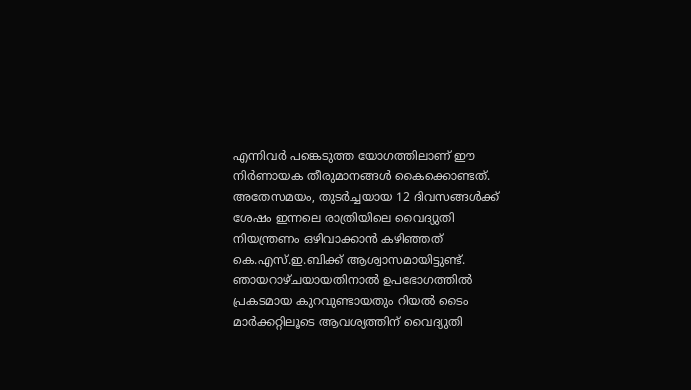എന്നിവർ പങ്കെടുത്ത യോഗത്തിലാണ് ഈ നിർണായക തീരുമാനങ്ങൾ കൈക്കൊണ്ടത്.
അതേസമയം, തുടർച്ചയായ 12 ദിവസങ്ങൾക്ക് ശേഷം ഇന്നലെ രാത്രിയിലെ വൈദ്യുതി നിയന്ത്രണം ഒഴിവാക്കാൻ കഴിഞ്ഞത് കെ.എസ്.ഇ.ബിക്ക് ആശ്വാസമായിട്ടുണ്ട്. ഞായറാഴ്ചയായതിനാൽ ഉപഭോഗത്തിൽ പ്രകടമായ കുറവുണ്ടായതും റിയൽ ടൈം മാർക്കറ്റിലൂടെ ആവശ്യത്തിന് വൈദ്യുതി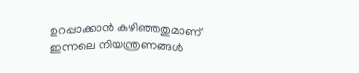ഉറപ്പാക്കാൻ കഴിഞ്ഞതുമാണ് ഇന്നലെ നിയന്ത്രണങ്ങൾ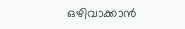ഒഴിവാക്കാൻ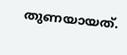തുണയായത്.